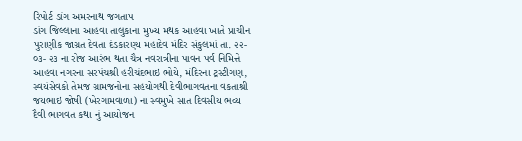રિપોર્ટ ડાંગ અમરનાથ જગતાપ
ડાંગ જિલ્લાના આહવા તાલુકાના મુખ્ય મથક આહવા ખાતે પ્રાચીન પુરાણીક જાગ્રત દેવતા દંડકારણ્ય મહાદેવ મંદિર સંકુલમાં તા. ૨૨- ૦૩- ૨૩ ના રોજ આરંભ થતા ચૈત્ર નવરાત્રીના પાવન પર્વ નિમિત્તે આહવા નગરના સરપંચશ્રી હરીચંદભાઇ ભોયે, મંદિરના ટ્રસ્ટીગણ, સ્વયંસેવકો તેમજ ગ્રામજનોના સહયોગથી દેવીભાગવતના વકતાશ્રી જયભાઇ જોષી (ખેરગામવાળા) ના સ્વમુખે સાત દિવસીય ભવ્ય દૈવી ભાગવત કથા નું આયોજન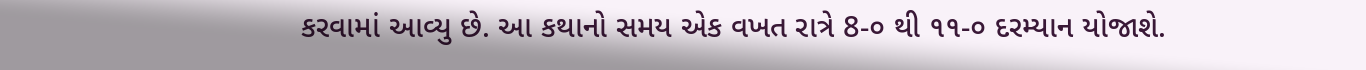કરવામાં આવ્યુ છે. આ કથાનો સમય એક વખત રાત્રે 8-૦ થી ૧૧-૦ દરમ્યાન યોજાશે.